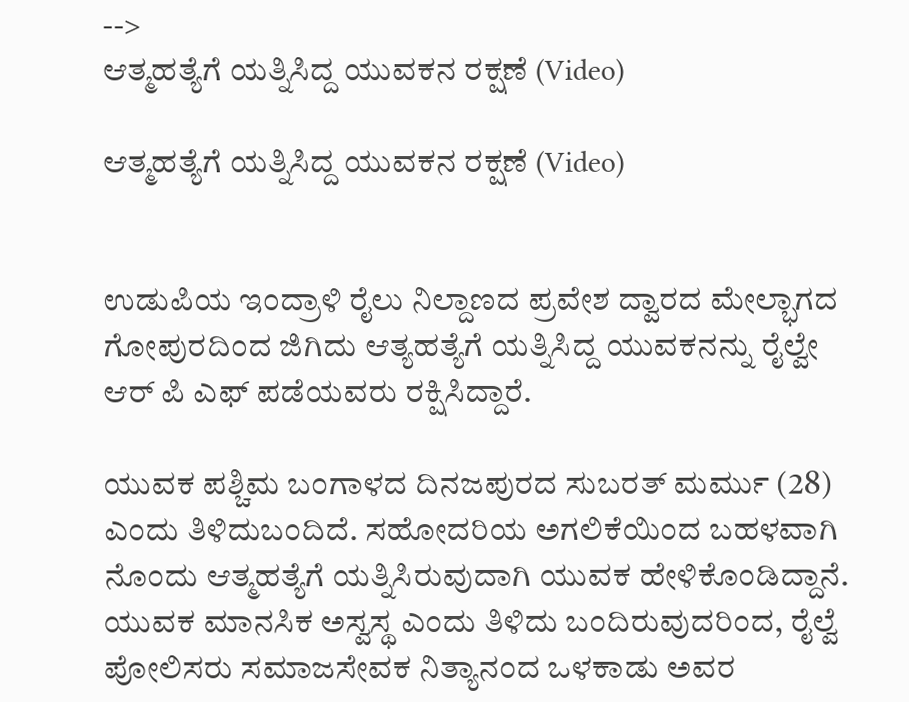-->
ಆತ್ಮಹತ್ಯೆಗೆ ಯತ್ನಿಸಿದ್ದ ಯುವಕನ ರಕ್ಷಣೆ (Video)

ಆತ್ಮಹತ್ಯೆಗೆ ಯತ್ನಿಸಿದ್ದ ಯುವಕನ ರಕ್ಷಣೆ (Video)


ಉಡುಪಿಯ ಇಂದ್ರಾಳಿ ರೈಲು ನಿಲ್ದಾಣದ ಪ್ರವೇಶ ದ್ವಾರದ ಮೇಲ್ಭಾಗದ ಗೋಪುರದಿಂದ ಜಿಗಿದು ಆತ್ಯಹತ್ಯೆಗೆ ಯತ್ನಿಸಿದ್ದ ಯುವಕನನ್ನು ರೈಲ್ವೇ ಆರ್ ಪಿ ಎಫ್ ಪಡೆಯವರು ರಕ್ಷಿಸಿದ್ದಾರೆ.

ಯುವಕ ಪಶ್ಚಿಮ ಬಂಗಾಳದ ದಿನಜಪುರದ ಸುಬರತ್ ಮರ್ಮು (28) ಎಂದು ತಿಳಿದುಬಂದಿದೆ. ಸಹೋದರಿಯ ಅಗಲಿಕೆಯಿಂದ ಬಹಳವಾಗಿ ನೊಂದು ಆತ್ಮಹತ್ಯೆಗೆ ಯತ್ನಿಸಿರುವುದಾಗಿ ಯುವಕ ಹೇಳಿಕೊಂಡಿದ್ದಾನೆ. ಯುವಕ ಮಾನಸಿಕ ಅಸ್ವಸ್ಥ ಎಂದು ತಿಳಿದು ಬಂದಿರುವುದರಿಂದ, ರೈಲ್ವೆ ಪೋಲಿಸರು ಸಮಾಜಸೇವಕ ನಿತ್ಯಾನಂದ‌ ಒಳಕಾಡು ಅವರ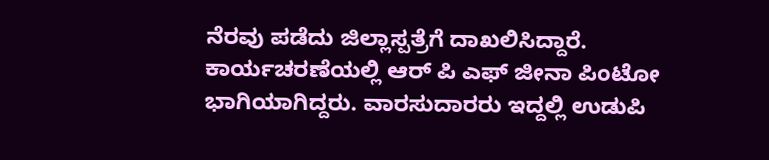ನೆರವು ಪಡೆದು ಜಿಲ್ಲಾಸ್ಪತ್ರೆಗೆ ದಾಖಲಿಸಿದ್ದಾರೆ.  ಕಾರ್ಯಚರಣೆಯಲ್ಲಿ ಆರ್ ಪಿ ಎಫ್ ಜೀನಾ ಪಿಂಟೋ ಭಾಗಿಯಾಗಿದ್ದರು. ವಾರಸುದಾರರು ಇದ್ದಲ್ಲಿ ಉಡುಪಿ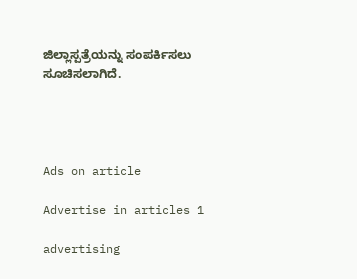ಜಿಲ್ಲಾಸ್ಪತ್ರೆಯನ್ನು ಸಂಪರ್ಕಿಸಲು ಸೂಚಿಸಲಾಗಿದೆ.




Ads on article

Advertise in articles 1

advertising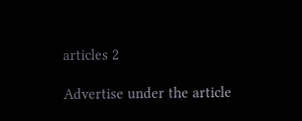articles 2

Advertise under the article